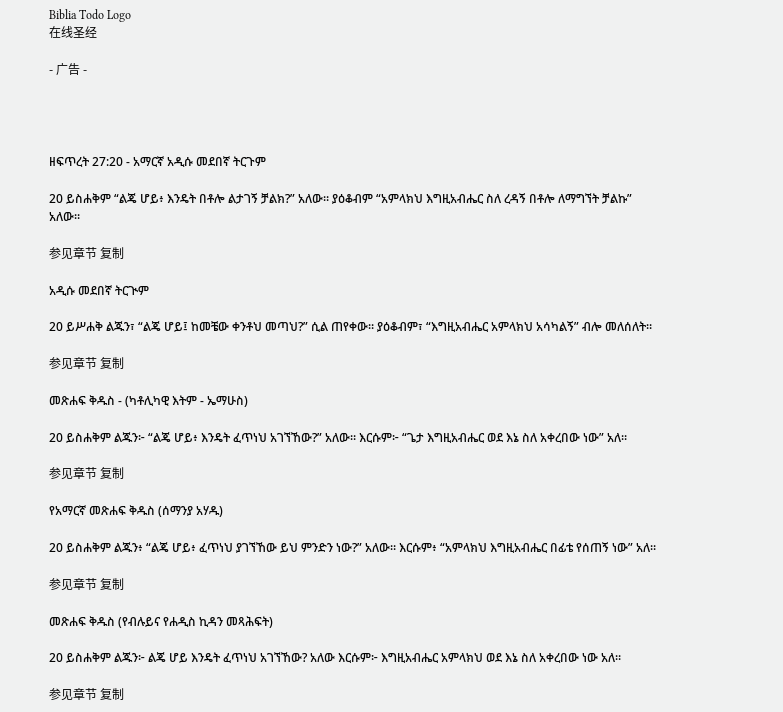Biblia Todo Logo
在线圣经

- 广告 -




ዘፍጥረት 27:20 - አማርኛ አዲሱ መደበኛ ትርጉም

20 ይስሐቅም “ልጄ ሆይ፥ እንዴት በቶሎ ልታገኝ ቻልክ?” አለው። ያዕቆብም “አምላክህ እግዚአብሔር ስለ ረዳኝ በቶሎ ለማግኘት ቻልኩ” አለው።

参见章节 复制

አዲሱ መደበኛ ትርጒም

20 ይሥሐቅ ልጁን፣ “ልጄ ሆይ፤ ከመቼው ቀንቶህ መጣህ?” ሲል ጠየቀው። ያዕቆብም፣ “እግዚአብሔር አምላክህ አሳካልኝ” ብሎ መለሰለት።

参见章节 复制

መጽሐፍ ቅዱስ - (ካቶሊካዊ እትም - ኤማሁስ)

20 ይስሐቅም ልጁን፦ “ልጄ ሆይ፥ እንዴት ፈጥነህ አገኘኸው?” አለው። እርሱም፦ “ጌታ እግዚአብሔር ወደ እኔ ስለ አቀረበው ነው” አለ።

参见章节 复制

የአማርኛ መጽሐፍ ቅዱስ (ሰማንያ አሃዱ)

20 ይስሐቅም ልጁን፥ “ልጄ ሆይ፥ ፈጥነህ ያገኘኸው ይህ ምንድን ነው?” አለው። እርሱም፥ “አምላክህ እግዚአብሔር በፊቴ የሰጠኝ ነው” አለ።

参见章节 复制

መጽሐፍ ቅዱስ (የብሉይና የሐዲስ ኪዳን መጻሕፍት)

20 ይስሐቅም ልጁን፦ ልጄ ሆይ እንዴት ፈጥነህ አገኘኸው? አለው እርሱም፦ እግዚአብሔር አምላክህ ወደ እኔ ስለ አቀረበው ነው አለ።

参见章节 复制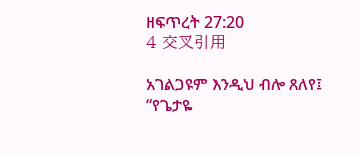ዘፍጥረት 27:20
4 交叉引用

አገልጋዩም እንዲህ ብሎ ጸለየ፤ “የጌታዬ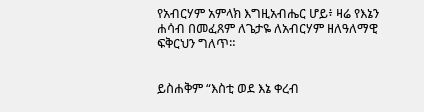የአብርሃም አምላክ እግዚአብሔር ሆይ፥ ዛሬ የእኔን ሐሳብ በመፈጸም ለጌታዬ ለአብርሃም ዘለዓለማዊ ፍቅርህን ግለጥ።


ይስሐቅም “እስቲ ወደ እኔ ቀረብ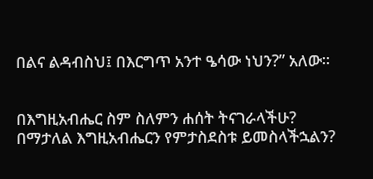በልና ልዳብስህ፤ በእርግጥ አንተ ዔሳው ነህን?” አለው።


በእግዚአብሔር ስም ስለምን ሐሰት ትናገራላችሁ? በማታለል እግዚአብሔርን የምታስደስቱ ይመስላችኋልን?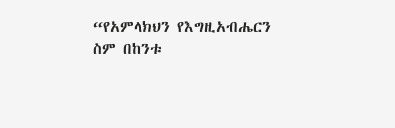“የአምላክህን የእግዚአብሔርን ስም በከንቱ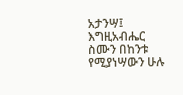አታንሣ፤ እግዚአብሔር ስሙን በከንቱ የሚያነሣውን ሁሉ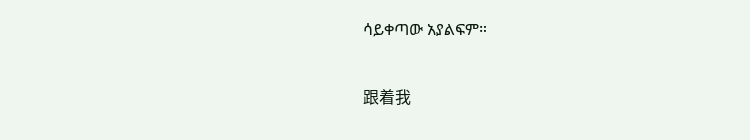ሳይቀጣው አያልፍም።


跟着我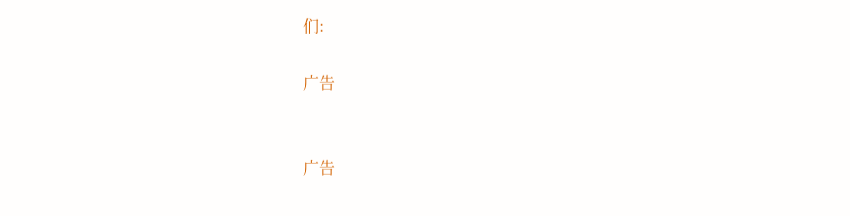们:

广告


广告